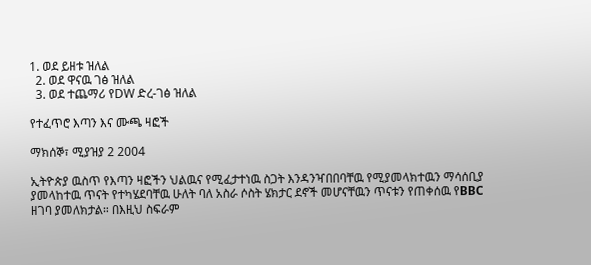1. ወደ ይዘቱ ዝለል
  2. ወደ ዋናዉ ገፅ ዝለል
  3. ወደ ተጨማሪ የDW ድረ-ገፅ ዝለል

የተፈጥሮ እጣን እና ሙጫ ዛፎች

ማክሰኞ፣ ሚያዝያ 2 2004

ኢትዮጵያ ዉስጥ የእጣን ዛፎችን ህልዉና የሚፈታተነዉ ስጋት እንዳንዣበበባቸዉ የሚያመላክተዉን ማሳሰቢያ ያመላከተዉ ጥናት የተካሄደባቸዉ ሁለት ባለ አስራ ሶስት ሄክታር ደኖች መሆናቸዉን ጥናቱን የጠቀሰዉ የBBC ዘገባ ያመለክታል። በእዚህ ስፍራም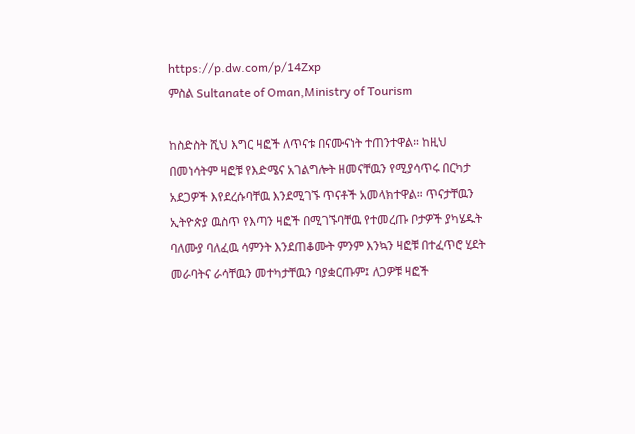https://p.dw.com/p/14Zxp
ምስል Sultanate of Oman,Ministry of Tourism

ከስድስት ሺህ እግር ዛፎች ለጥናቱ በናሙናነት ተጠንተዋል። ከዚህ በመነሳትም ዛፎቹ የእድሜና አገልግሎት ዘመናቸዉን የሚያሳጥሩ በርካታ አደጋዎች እየደረሱባቸዉ እንደሚገኙ ጥናቶች አመላክተዋል። ጥናታቸዉን ኢትዮጵያ ዉስጥ የእጣን ዛፎች በሚገኙባቸዉ የተመረጡ ቦታዎች ያካሄዱት ባለሙያ ባለፈዉ ሳምንት እንደጠቆሙት ምንም እንኳን ዛፎቹ በተፈጥሮ ሂደት መራባትና ራሳቸዉን መተካታቸዉን ባያቋርጡም፤ ለጋዎቹ ዛፎች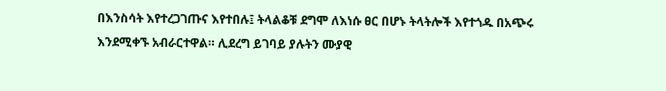በእንስሳት እየተረጋገጡና እየተበሉ፤ ትላልቆቹ ደግሞ ለእነሱ ፀር በሆኑ ትላትሎች እየተጎዱ በአጭሩ እንደሚቀኙ አብራርተዋል። ሊደረግ ይገባይ ያሉትን ሙያዊ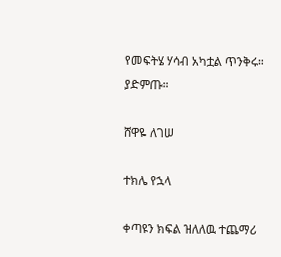የመፍትሄ ሃሳብ አካቷል ጥንቅሩ። ያድምጡ።

ሸዋዬ ለገሠ

ተክሌ የኋላ

ቀጣዩን ክፍል ዝለለዉ ተጨማሪ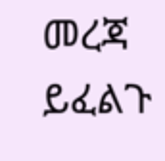መረጃ ይፈልጉ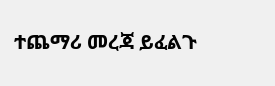ተጨማሪ መረጃ ይፈልጉ